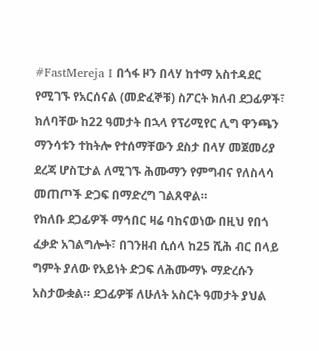#FastMereja I በጎፋ ዞን በላሃ ከተማ አስተዳደር የሚገኙ የአርሰናል (መድፈኞቹ) ስፖርት ክለብ ደጋፊዎች፣ ክለባቸው ከ22 ዓመታት በኋላ የፕሪሚየር ሊግ ዋንጫን ማንሳቱን ተከትሎ የተሰማቸውን ደስታ በላሃ መጀመሪያ ደረጃ ሆስፒታል ለሚገኙ ሕሙማን የምግብና የለስላሳ መጠጦች ድጋፍ በማድረግ ገልጸዋል።
የክለቡ ደጋፊዎች ማኅበር ዛሬ ባከናወነው በዚህ የበጎ ፈቃድ አገልግሎት፣ በገንዘብ ሲሰላ ከ25 ሺሕ ብር በላይ ግምት ያለው የአይነት ድጋፍ ለሕሙማኑ ማድረሱን አስታውቋል። ደጋፊዎቹ ለሁለት አስርት ዓመታት ያህል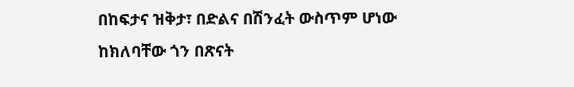በከፍታና ዝቅታ፣ በድልና በሽንፈት ውስጥም ሆነው ከክለባቸው ጎን በጽናት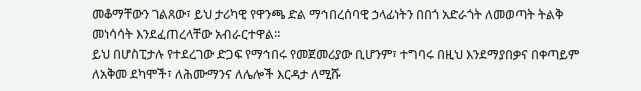መቆማቸውን ገልጸው፣ ይህ ታሪካዊ የዋንጫ ድል ማኅበረሰባዊ ኃላፊነትን በበጎ አድራጎት ለመወጣት ትልቅ መነሳሳት እንደፈጠረላቸው አብራርተዋል።
ይህ በሆስፒታሉ የተደረገው ድጋፍ የማኅበሩ የመጀመሪያው ቢሆንም፣ ተግባሩ በዚህ እንደማያበቃና በቀጣይም ለአቅመ ደካሞች፣ ለሕሙማንና ለሌሎች እርዳታ ለሚሹ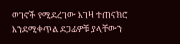ወገኖች የሚደረገው እገዛ ተጠናክሮ እንደሚቀጥል ደጋፊዎቹ ያላቸውን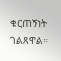ቁርጠኝነት ገልጸዋል።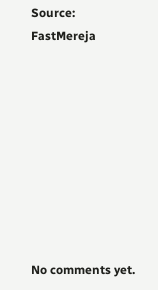Source: FastMereja









No comments yet.